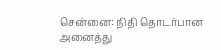சென்னை: நிதி தொடர்பான அனைத்து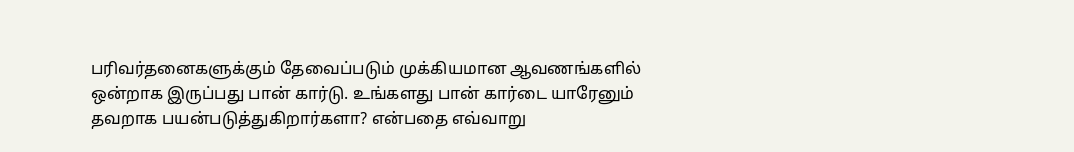பரிவர்தனைகளுக்கும் தேவைப்படும் முக்கியமான ஆவணங்களில் ஒன்றாக இருப்பது பான் கார்டு. உங்களது பான் கார்டை யாரேனும் தவறாக பயன்படுத்துகிறார்களா? என்பதை எவ்வாறு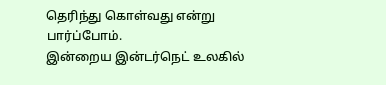தெரிந்து கொள்வது என்று பார்ப்போம்.
இன்றைய இன்டர்நெட் உலகில்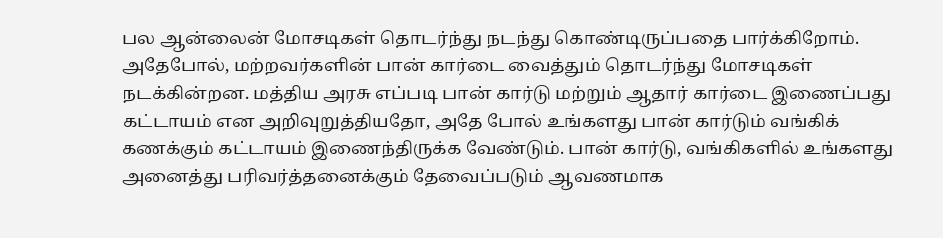பல ஆன்லைன் மோசடிகள் தொடர்ந்து நடந்து கொண்டிருப்பதை பார்க்கிறோம். அதேபோல், மற்றவர்களின் பான் கார்டை வைத்தும் தொடர்ந்து மோசடிகள் நடக்கின்றன. மத்திய அரசு எப்படி பான் கார்டு மற்றும் ஆதார் கார்டை இணைப்பது கட்டாயம் என அறிவுறுத்தியதோ, அதே போல் உங்களது பான் கார்டும் வங்கிக் கணக்கும் கட்டாயம் இணைந்திருக்க வேண்டும். பான் கார்டு, வங்கிகளில் உங்களது அனைத்து பரிவர்த்தனைக்கும் தேவைப்படும் ஆவணமாக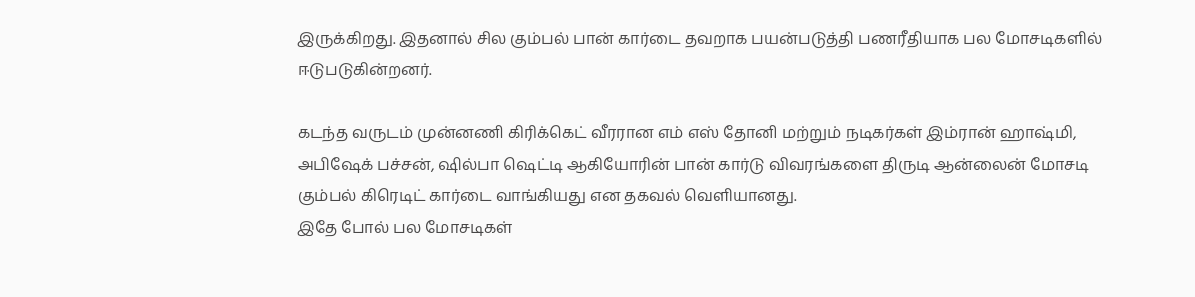இருக்கிறது. இதனால் சில கும்பல் பான் கார்டை தவறாக பயன்படுத்தி பணரீதியாக பல மோசடிகளில் ஈடுபடுகின்றனர்.

கடந்த வருடம் முன்னணி கிரிக்கெட் வீரரான எம் எஸ் தோனி மற்றும் நடிகர்கள் இம்ரான் ஹாஷ்மி, அபிஷேக் பச்சன், ஷில்பா ஷெட்டி ஆகியோரின் பான் கார்டு விவரங்களை திருடி ஆன்லைன் மோசடி கும்பல் கிரெடிட் கார்டை வாங்கியது என தகவல் வெளியானது.
இதே போல் பல மோசடிகள்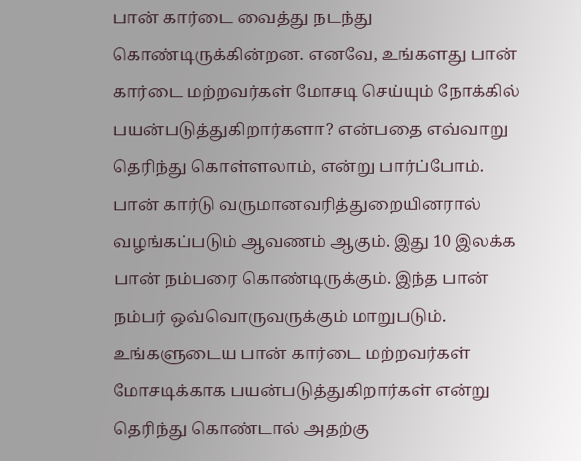பான் கார்டை வைத்து நடந்து கொண்டிருக்கின்றன. எனவே, உங்களது பான் கார்டை மற்றவர்கள் மோசடி செய்யும் நோக்கில் பயன்படுத்துகிறார்களா? என்பதை எவ்வாறு தெரிந்து கொள்ளலாம், என்று பார்ப்போம்.
பான் கார்டு வருமானவரித்துறையினரால் வழங்கப்படும் ஆவணம் ஆகும். இது 10 இலக்க பான் நம்பரை கொண்டிருக்கும். இந்த பான் நம்பர் ஒவ்வொருவருக்கும் மாறுபடும்.
உங்களுடைய பான் கார்டை மற்றவர்கள் மோசடிக்காக பயன்படுத்துகிறார்கள் என்று தெரிந்து கொண்டால் அதற்கு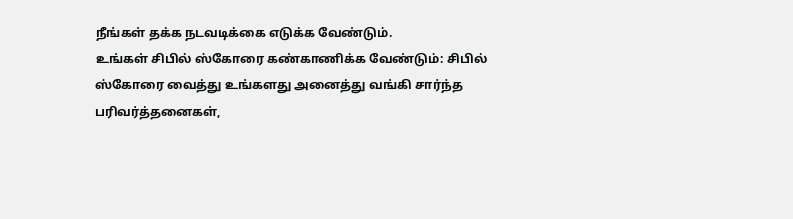நீங்கள் தக்க நடவடிக்கை எடுக்க வேண்டும்.
உங்கள் சிபில் ஸ்கோரை கண்காணிக்க வேண்டும்: சிபில் ஸ்கோரை வைத்து உங்களது அனைத்து வங்கி சார்ந்த பரிவர்த்தனைகள்,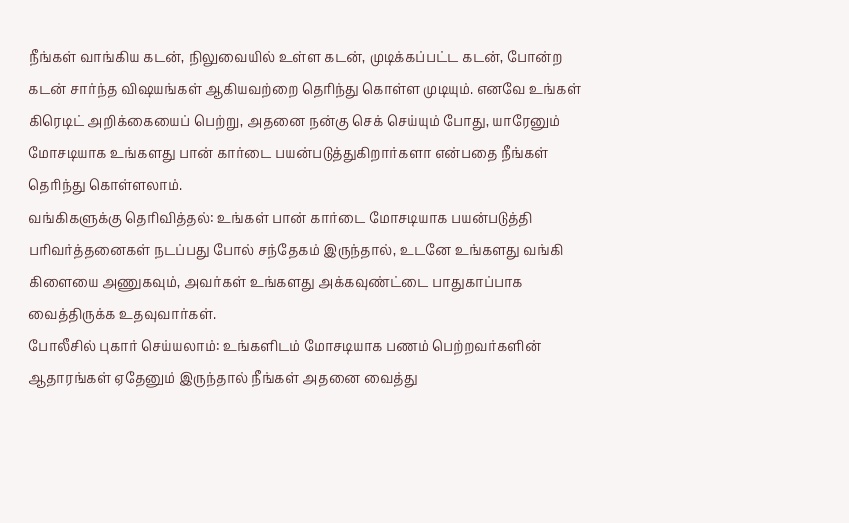நீங்கள் வாங்கிய கடன், நிலுவையில் உள்ள கடன், முடிக்கப்பட்ட கடன், போன்ற கடன் சார்ந்த விஷயங்கள் ஆகியவற்றை தெரிந்து கொள்ள முடியும். எனவே உங்கள் கிரெடிட் அறிக்கையைப் பெற்று, அதனை நன்கு செக் செய்யும் போது, யாரேனும் மோசடியாக உங்களது பான் கார்டை பயன்படுத்துகிறார்களா என்பதை நீங்கள் தெரிந்து கொள்ளலாம்.
வங்கிகளுக்கு தெரிவித்தல்: உங்கள் பான் கார்டை மோசடியாக பயன்படுத்தி பரிவர்த்தனைகள் நடப்பது போல் சந்தேகம் இருந்தால், உடனே உங்களது வங்கி கிளையை அணுகவும், அவர்கள் உங்களது அக்கவுண்ட்டை பாதுகாப்பாக வைத்திருக்க உதவுவார்கள்.
போலீசில் புகார் செய்யலாம்: உங்களிடம் மோசடியாக பணம் பெற்றவர்களின் ஆதாரங்கள் ஏதேனும் இருந்தால் நீங்கள் அதனை வைத்து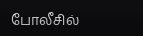போலீசில்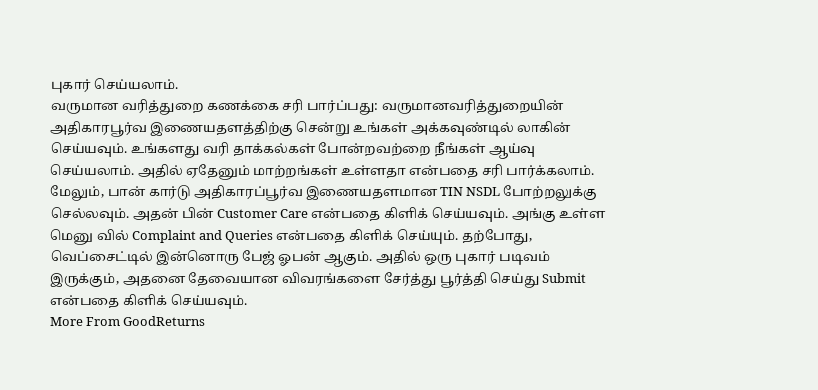புகார் செய்யலாம்.
வருமான வரித்துறை கணக்கை சரி பார்ப்பது: வருமானவரித்துறையின் அதிகாரபூர்வ இணையதளத்திற்கு சென்று உங்கள் அக்கவுண்டில் லாகின் செய்யவும். உங்களது வரி தாக்கல்கள் போன்றவற்றை நீங்கள் ஆய்வு செய்யலாம். அதில் ஏதேனும் மாற்றங்கள் உள்ளதா என்பதை சரி பார்க்கலாம்.
மேலும், பான் கார்டு அதிகாரப்பூர்வ இணையதளமான TIN NSDL போற்றலுக்கு செல்லவும். அதன் பின் Customer Care என்பதை கிளிக் செய்யவும். அங்கு உள்ள மெனு வில் Complaint and Queries என்பதை கிளிக் செய்யும். தற்போது, வெப்சைட்டில் இன்னொரு பேஜ் ஓபன் ஆகும். அதில் ஒரு புகார் படிவம் இருக்கும், அதனை தேவையான விவரங்களை சேர்த்து பூர்த்தி செய்து Submit என்பதை கிளிக் செய்யவும்.
More From GoodReturns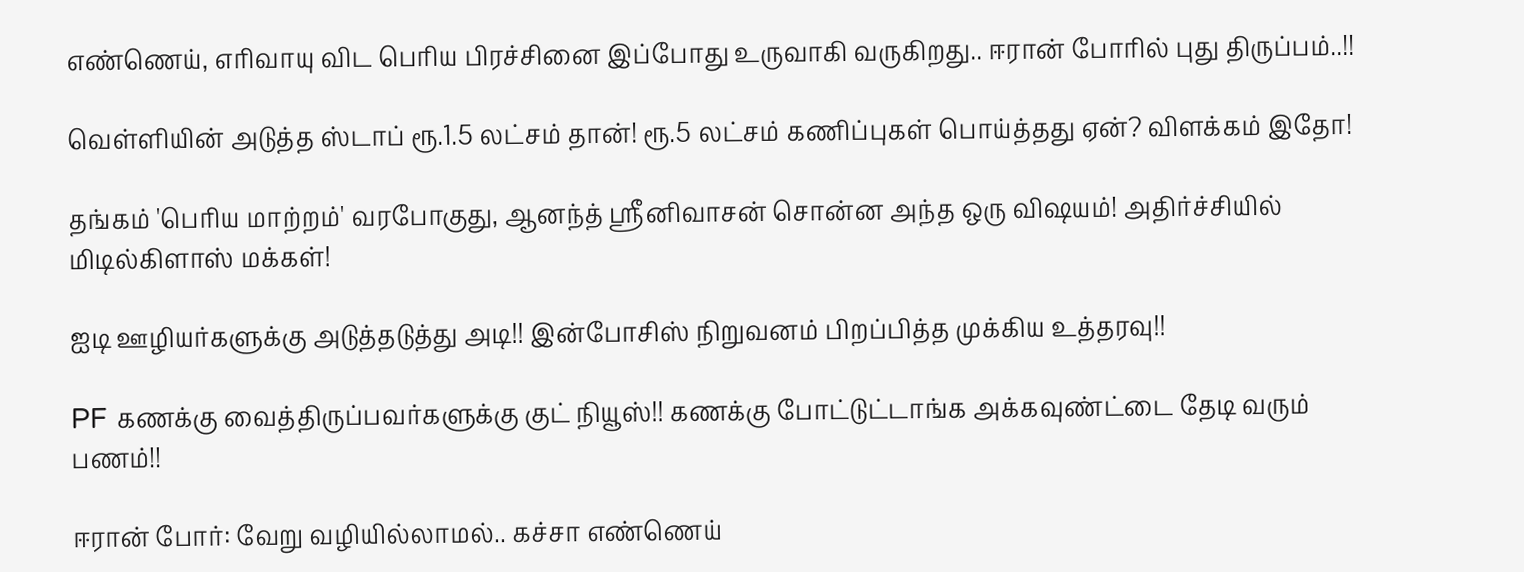எண்ணெய், எரிவாயு விட பெரிய பிரச்சினை இப்போது உருவாகி வருகிறது.. ஈரான் போரில் புது திருப்பம்..!!

வெள்ளியின் அடுத்த ஸ்டாப் ரூ.1.5 லட்சம் தான்! ரூ.5 லட்சம் கணிப்புகள் பொய்த்தது ஏன்? விளக்கம் இதோ!

தங்கம் 'பெரிய மாற்றம்' வரபோகுது, ஆனந்த் ஸ்ரீனிவாசன் சொன்ன அந்த ஒரு விஷயம்! அதிர்ச்சியில் மிடில்கிளாஸ் மக்கள்!

ஐடி ஊழியர்களுக்கு அடுத்தடுத்து அடி!! இன்போசிஸ் நிறுவனம் பிறப்பித்த முக்கிய உத்தரவு!!

PF கணக்கு வைத்திருப்பவர்களுக்கு குட் நியூஸ்!! கணக்கு போட்டுட்டாங்க அக்கவுண்ட்டை தேடி வரும் பணம்!!

ஈரான் போர்: வேறு வழியில்லாமல்.. கச்சா எண்ணெய்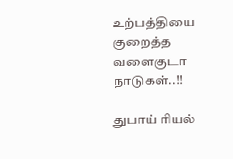உற்பத்தியை குறைத்த வளைகுடா நாடுகள்..!!

துபாய் ரியல்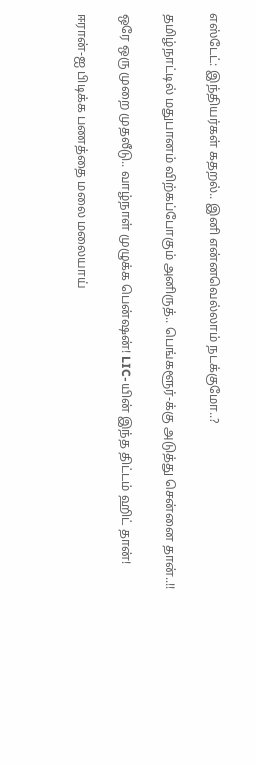எஸ்டேட்: இந்தியர்கள் கதறல்.. இனி என்னவெல்லாம் நடக்குமோ..?

தமிழ்நாட்டில் மதுபானம் விற்கப்போகும் அனிருத்.. பெங்களூர்-க்கு அடுத்து சென்னை தான்..!!

ஒரே ஒரு முறை முதலீடு.. வாழ்நாள் முழுக்க பென்ஷன்! LIC-யின் இந்த திட்டம் ஹிட் தான்!

ஈரான்-ஐ பிடிக்க பணத்தை மலை மலையாய்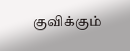குவிக்கும்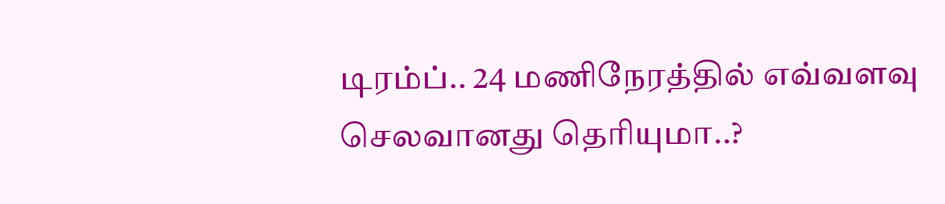டிரம்ப்.. 24 மணிநேரத்தில் எவ்வளவு செலவானது தெரியுமா..?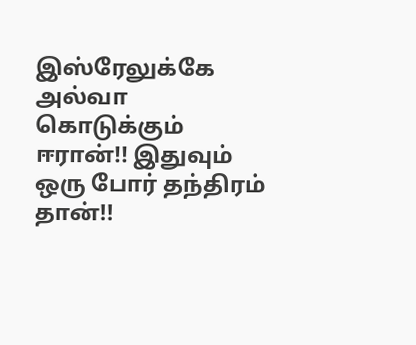இஸ்ரேலுக்கே அல்வா கொடுக்கும் ஈரான்!! இதுவும் ஒரு போர் தந்திரம் தான்!!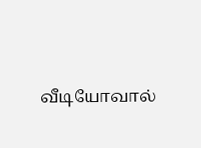வீடியோவால்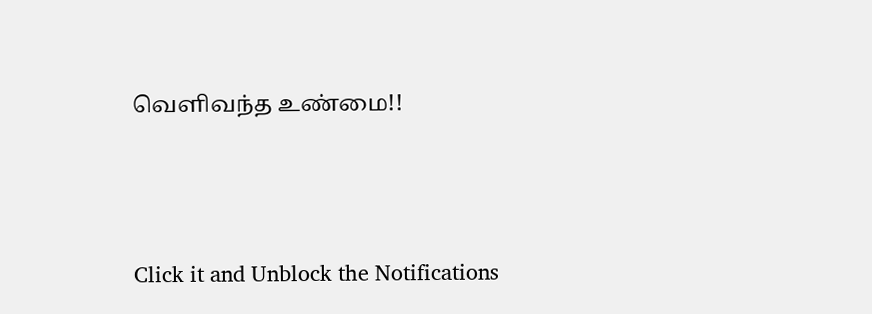வெளிவந்த உண்மை!!



Click it and Unblock the Notifications